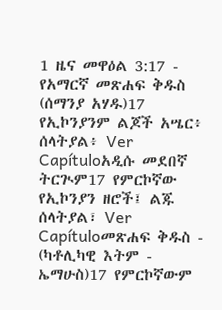1 ዜና መዋዕል 3:17 - የአማርኛ መጽሐፍ ቅዱስ (ሰማንያ አሃዱ)17 የኢኮንያንም ልጆች አሤር፥ ሰላትያል፥ Ver Capítuloአዲሱ መደበኛ ትርጒም17 የምርኮኛው የኢኮንያን ዘሮች፤ ልጁ ሰላትያል፣ Ver Capítuloመጽሐፍ ቅዱስ - (ካቶሊካዊ እትም - ኤማሁስ)17 የምርኮኛውም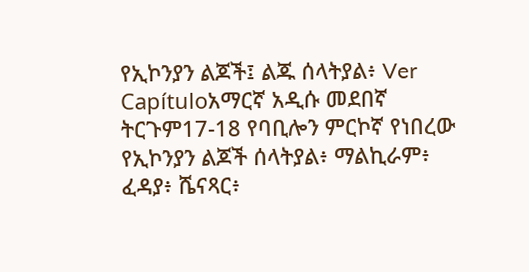የኢኮንያን ልጆች፤ ልጁ ሰላትያል፥ Ver Capítuloአማርኛ አዲሱ መደበኛ ትርጉም17-18 የባቢሎን ምርኮኛ የነበረው የኢኮንያን ልጆች ሰላትያል፥ ማልኪራም፥ ፈዳያ፥ ሼናጻር፥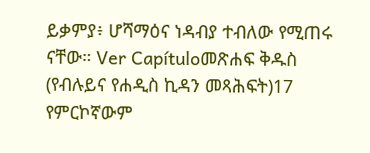ይቃምያ፥ ሆሻማዕና ነዳብያ ተብለው የሚጠሩ ናቸው። Ver Capítuloመጽሐፍ ቅዱስ (የብሉይና የሐዲስ ኪዳን መጻሕፍት)17 የምርኮኛውም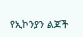የኢኮንያን ልጆች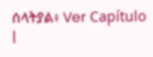ሰላትያል፥ Ver Capítulo |